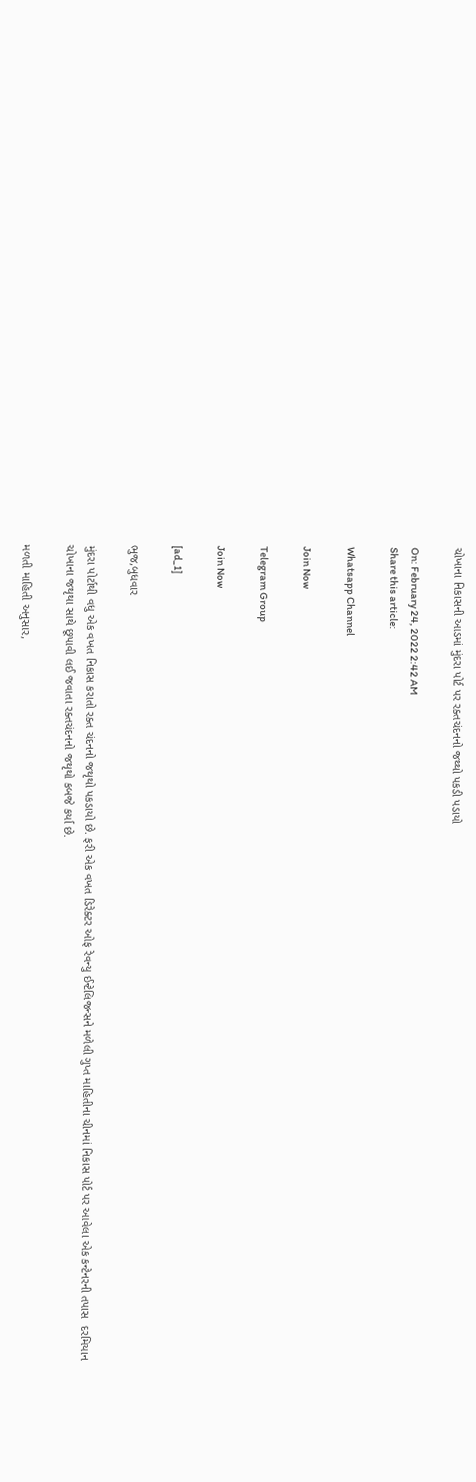ચોખાના નિકાસની આડમાં મુંદરા પોર્ટ પર રક્તચંદનનો જથ્થો પકડી પડાયો

On: February 24, 2022 2:42 AM
Share this article:

Whatsapp Channel

Join Now

Telegram Group

Join Now

[ad_1]

ભુજ,બુધવાર

મુંદરા પોર્ટાથી વધુ એક વખત નિકાસ કરાતો રક્ત ચંદનનો જથૃથો પકડાયો છે. ફરી એક વખત ડિરેક્ટર ઓફ રેવન્યુ ઈન્ટેલિજન્સને મળેલી ગુપ્ત માહિતીના ચીનમાં નિકાસ પોર્ટ પર આવેલા એક કન્ટેનરની તપાસ  દરમિયાન ચોખાના જથૃથા સાથે છૂપાવી લઈ જવાતા રક્તચંદનનો જથૃથો કબજે કર્યા છે.

મળતી માહિતી અનુસાર,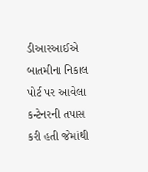ડીઆરઆઈએ બાતમીના નિકાલ પોર્ટ પર આવેલા કન્ટેનરની તપાસ કરી હતી જેમાંથી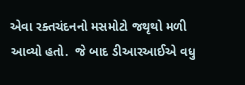એવા રક્તચંદનનો મસમોટો જથૃથો મળી આવ્યો હતો.  જે બાદ ડીઆરઆઈએ વધુ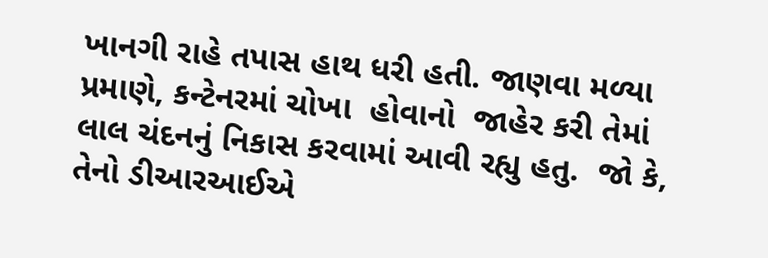ખાનગી રાહે તપાસ હાથ ધરી હતી. જાણવા મળ્યા પ્રમાણે, કન્ટેનરમાં ચોખા  હોવાનો  જાહેર કરી તેમાં લાલ ચંદનનું નિકાસ કરવામાં આવી રહ્યુ હતુ.  જો કે, તેનો ડીઆરઆઈએ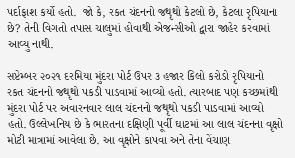પર્દાફાશ કર્યો હતો.  જો કે, રકત ચંદનનો જથૃથો કેટલો છે, કેટલા રૃપિયાના છે? તેની વિગતો તપાસ ચાલુમાં હોવાથી એજન્સીઓ દ્વારા જાહેર કરવામાં આવ્યુ નાથી.

સપ્ટેમ્બર ૨૦૨૧ દરમિયા મુંદરા પોર્ટ ઉપર ૩ હજાર કિલો કરોડો રૃપિયાનો રકત ચંદનનો જથૃથો પકડી પાડવામાં આવ્યો હતો. ત્યારબાદ પણ કચ્છમાંથી મુંદરા પોર્ટ પર અવારનવાર લાલ ચંદનનો જથૃથો પકડી પાડવામાં આવ્યો હતો. ઉલ્લેખનિય છે કે ભારતના દક્ષિણી પૂર્વી ઘાટમાં આ લાલ ચંદનના વૃક્ષો મોટી માત્રામાં આવેલા છે. આ વૃક્ષોને કાપવા અને તેના વેંચાણ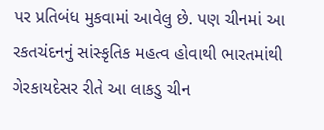પર પ્રતિબંધ મુકવામાં આવેલુ છે. પણ ચીનમાં આ રકતચંદનનું સાંસ્કૃતિક મહત્વ હોવાથી ભારતમાંથી ગેરકાયદેસર રીતે આ લાકડુ ચીન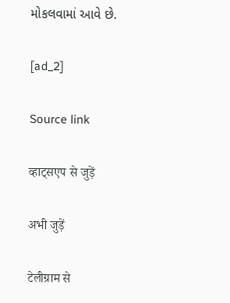મોકલવામાં આવે છે.

[ad_2]

Source link

व्हाट्सएप से जुड़ें

अभी जुड़ें

टेलीग्राम से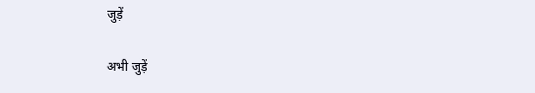जुड़ें

अभी जुड़ें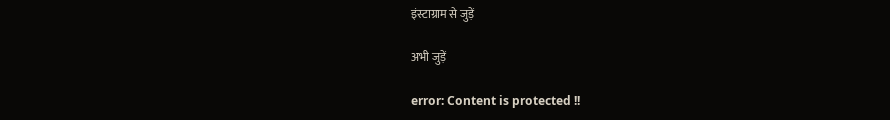इंस्टाग्राम से जुड़ें

अभी जुड़ें

error: Content is protected !!